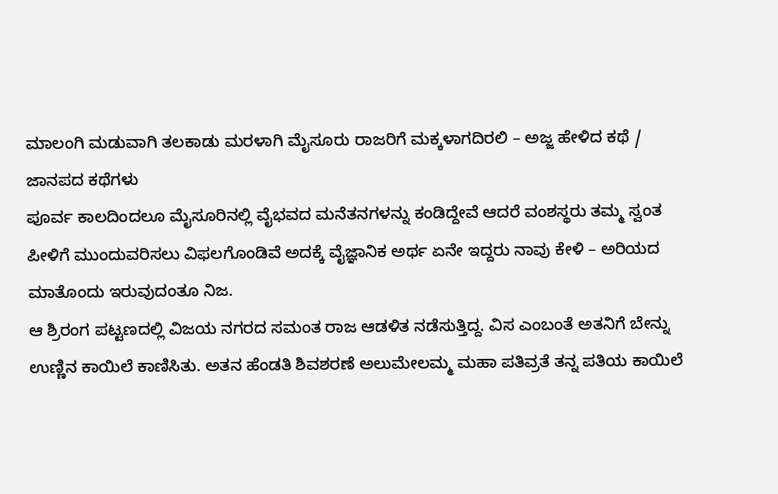ಮಾಲಂಗಿ ಮಡುವಾಗಿ ತಲಕಾಡು ಮರಳಾಗಿ ಮೈಸೂರು ರಾಜರಿಗೆ ಮಕ್ಕಳಾಗದಿರಲಿ – ಅಜ್ಜ ಹೇಳಿದ ಕಥೆ / ಜಾನಪದ ಕಥೆಗಳು
ಪೂರ್ವ ಕಾಲದಿಂದಲೂ ಮೈಸೂರಿನಲ್ಲಿ ವೈಭವದ ಮನೆತನಗಳನ್ನು ಕಂಡಿದ್ದೇವೆ ಆದರೆ ವಂಶಸ್ಥರು ತಮ್ಮ ಸ್ವಂತ ಪೀಳಿಗೆ ಮುಂದುವರಿಸಲು ವಿಫಲಗೊಂಡಿವೆ ಅದಕ್ಕೆ ವೈಜ್ಞಾನಿಕ ಅರ್ಥ ಏನೇ ಇದ್ದರು ನಾವು ಕೇಳಿ – ಅರಿಯದ ಮಾತೊಂದು ಇರುವುದಂತೂ ನಿಜ.
ಆ ಶ್ರಿರಂಗ ಪಟ್ಟಣದಲ್ಲಿ ವಿಜಯ ನಗರದ ಸಮಂತ ರಾಜ ಆಡಳಿತ ನಡೆಸುತ್ತಿದ್ದ. ವಿಸ ಎಂಬಂತೆ ಅತನಿಗೆ ಬೇನ್ನು ಉಣ್ಣಿನ ಕಾಯಿಲೆ ಕಾಣಿಸಿತು. ಅತನ ಹೆಂಡತಿ ಶಿವಶರಣೆ ಅಲುಮೇಲಮ್ಮ ಮಹಾ ಪತಿವ್ರತೆ ತನ್ನ ಪತಿಯ ಕಾಯಿಲೆ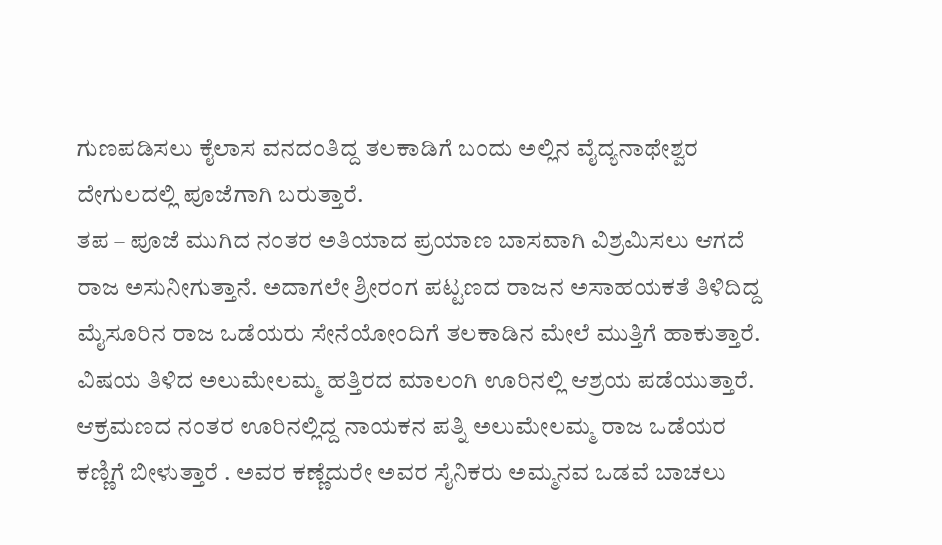ಗುಣಪಡಿಸಲು ಕೈಲಾಸ ವನದಂತಿದ್ದ ತಲಕಾಡಿಗೆ ಬಂದು ಅಲ್ಲಿನ ವೈದ್ಯನಾಥೇಶ್ವರ ದೇಗುಲದಲ್ಲಿ ಪೂಜೆಗಾಗಿ ಬರುತ್ತಾರೆ.
ತಪ – ಪೂಜೆ ಮುಗಿದ ನಂತರ ಅತಿಯಾದ ಪ್ರಯಾಣ ಬಾಸವಾಗಿ ವಿಶ್ರಮಿಸಲು ಆಗದೆ ರಾಜ ಅಸುನೀಗುತ್ತಾನೆ. ಅದಾಗಲೇ ಶ್ರೀರಂಗ ಪಟ್ಟಣದ ರಾಜನ ಅಸಾಹಯಕತೆ ತಿಳಿದಿದ್ದ ಮೈಸೂರಿನ ರಾಜ ಒಡೆಯರು ಸೇನೆಯೋಂದಿಗೆ ತಲಕಾಡಿನ ಮೇಲೆ ಮುತ್ತಿಗೆ ಹಾಕುತ್ತಾರೆ.
ವಿಷಯ ತಿಳಿದ ಅಲುಮೇಲಮ್ಮ ಹತ್ತಿರದ ಮಾಲಂಗಿ ಊರಿನಲ್ಲಿ ಆಶ್ರಯ ಪಡೆಯುತ್ತಾರೆ. ಆಕ್ರಮಣದ ನಂತರ ಊರಿನಲ್ಲಿದ್ದ ನಾಯಕನ ಪತ್ನಿ ಅಲುಮೇಲಮ್ಮ ರಾಜ ಒಡೆಯರ ಕಣ್ಣಿಗೆ ಬೀಳುತ್ತಾರೆ . ಅವರ ಕಣ್ಣೆದುರೇ ಅವರ ಸೈನಿಕರು ಅಮ್ಮನವ ಒಡವೆ ಬಾಚಲು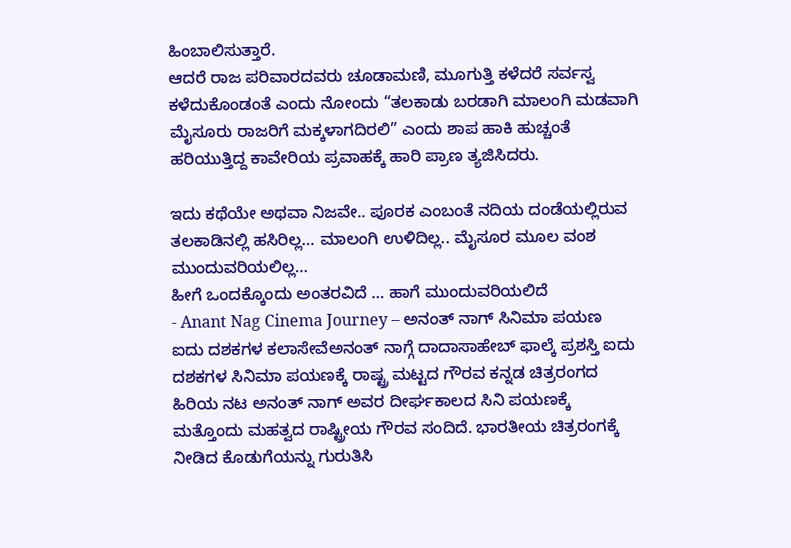ಹಿಂಬಾಲಿಸುತ್ತಾರೆ.
ಆದರೆ ರಾಜ ಪರಿವಾರದವರು ಚೂಡಾಮಣಿ, ಮೂಗುತ್ತಿ ಕಳೆದರೆ ಸರ್ವಸ್ವ ಕಳೆದುಕೊಂಡಂತೆ ಎಂದು ನೋಂದು “ತಲಕಾಡು ಬರಡಾಗಿ ಮಾಲಂಗಿ ಮಡವಾಗಿ ಮೈಸೂರು ರಾಜರಿಗೆ ಮಕ್ಕಳಾಗದಿರಲಿ” ಎಂದು ಶಾಪ ಹಾಕಿ ಹುಚ್ಚಂತೆ ಹರಿಯುತ್ತಿದ್ದ ಕಾವೇರಿಯ ಪ್ರವಾಹಕ್ಕೆ ಹಾರಿ ಪ್ರಾಣ ತ್ಯಜಿಸಿದರು.

ಇದು ಕಥೆಯೇ ಅಥವಾ ನಿಜವೇ.. ಪೂರಕ ಎಂಬಂತೆ ನದಿಯ ದಂಡೆಯಲ್ಲಿರುವ ತಲಕಾಡಿನಲ್ಲಿ ಹಸಿರಿಲ್ಲ… ಮಾಲಂಗಿ ಉಳಿದಿಲ್ಲ.. ಮೈಸೂರ ಮೂಲ ವಂಶ ಮುಂದುವರಿಯಲಿಲ್ಲ…
ಹೀಗೆ ಒಂದಕ್ಕೊಂದು ಅಂತರವಿದೆ … ಹಾಗೆ ಮುಂದುವರಿಯಲಿದೆ
- Anant Nag Cinema Journey – ಅನಂತ್ ನಾಗ್ ಸಿನಿಮಾ ಪಯಣ ಐದು ದಶಕಗಳ ಕಲಾಸೇವೆಅನಂತ್ ನಾಗ್ಗೆ ದಾದಾಸಾಹೇಬ್ ಫಾಲ್ಕೆ ಪ್ರಶಸ್ತಿ ಐದು ದಶಕಗಳ ಸಿನಿಮಾ ಪಯಣಕ್ಕೆ ರಾಷ್ಟ್ರ ಮಟ್ಟದ ಗೌರವ ಕನ್ನಡ ಚಿತ್ರರಂಗದ ಹಿರಿಯ ನಟ ಅನಂತ್ ನಾಗ್ ಅವರ ದೀರ್ಘಕಾಲದ ಸಿನಿ ಪಯಣಕ್ಕೆ ಮತ್ತೊಂದು ಮಹತ್ವದ ರಾಷ್ಟ್ರೀಯ ಗೌರವ ಸಂದಿದೆ. ಭಾರತೀಯ ಚಿತ್ರರಂಗಕ್ಕೆ ನೀಡಿದ ಕೊಡುಗೆಯನ್ನು ಗುರುತಿಸಿ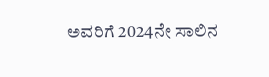ಅವರಿಗೆ 2024ನೇ ಸಾಲಿನ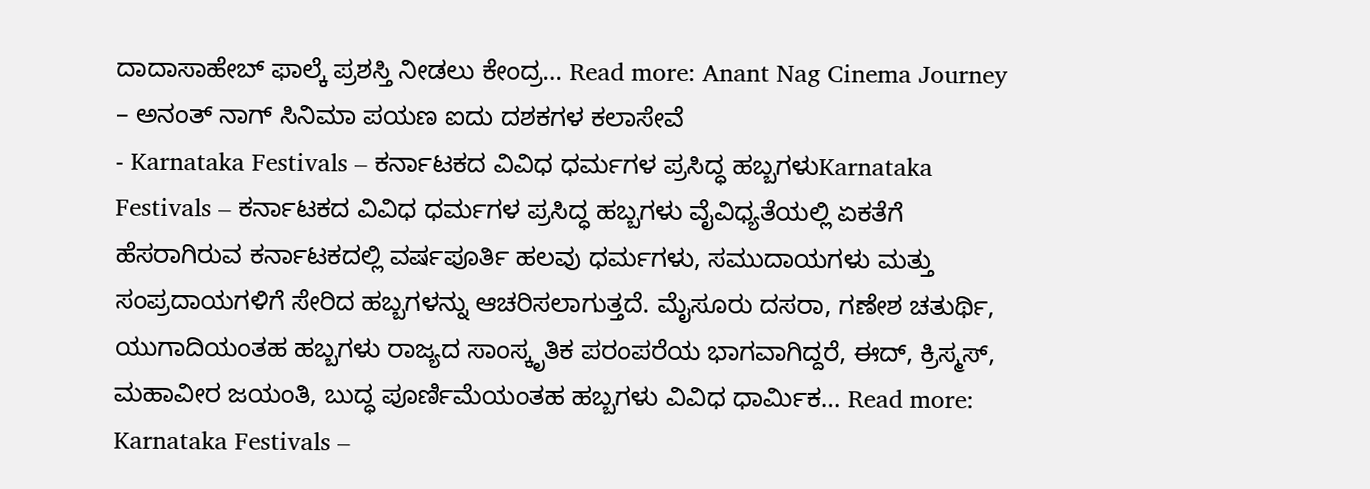ದಾದಾಸಾಹೇಬ್ ಫಾಲ್ಕೆ ಪ್ರಶಸ್ತಿ ನೀಡಲು ಕೇಂದ್ರ… Read more: Anant Nag Cinema Journey – ಅನಂತ್ ನಾಗ್ ಸಿನಿಮಾ ಪಯಣ ಐದು ದಶಕಗಳ ಕಲಾಸೇವೆ
- Karnataka Festivals – ಕರ್ನಾಟಕದ ವಿವಿಧ ಧರ್ಮಗಳ ಪ್ರಸಿದ್ಧ ಹಬ್ಬಗಳುKarnataka Festivals – ಕರ್ನಾಟಕದ ವಿವಿಧ ಧರ್ಮಗಳ ಪ್ರಸಿದ್ಧ ಹಬ್ಬಗಳು ವೈವಿಧ್ಯತೆಯಲ್ಲಿ ಏಕತೆಗೆ ಹೆಸರಾಗಿರುವ ಕರ್ನಾಟಕದಲ್ಲಿ ವರ್ಷಪೂರ್ತಿ ಹಲವು ಧರ್ಮಗಳು, ಸಮುದಾಯಗಳು ಮತ್ತು ಸಂಪ್ರದಾಯಗಳಿಗೆ ಸೇರಿದ ಹಬ್ಬಗಳನ್ನು ಆಚರಿಸಲಾಗುತ್ತದೆ. ಮೈಸೂರು ದಸರಾ, ಗಣೇಶ ಚತುರ್ಥಿ, ಯುಗಾದಿಯಂತಹ ಹಬ್ಬಗಳು ರಾಜ್ಯದ ಸಾಂಸ್ಕೃತಿಕ ಪರಂಪರೆಯ ಭಾಗವಾಗಿದ್ದರೆ, ಈದ್, ಕ್ರಿಸ್ಮಸ್, ಮಹಾವೀರ ಜಯಂತಿ, ಬುದ್ಧ ಪೂರ್ಣಿಮೆಯಂತಹ ಹಬ್ಬಗಳು ವಿವಿಧ ಧಾರ್ಮಿಕ… Read more: Karnataka Festivals –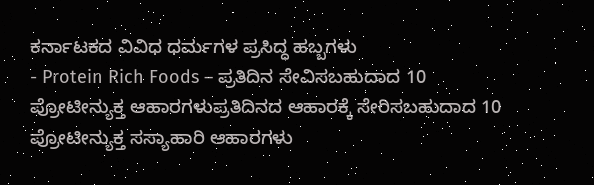ಕರ್ನಾಟಕದ ವಿವಿಧ ಧರ್ಮಗಳ ಪ್ರಸಿದ್ಧ ಹಬ್ಬಗಳು
- Protein Rich Foods – ಪ್ರತಿದಿನ ಸೇವಿಸಬಹುದಾದ 10 ಪ್ರೋಟೀನ್ಯುಕ್ತ ಆಹಾರಗಳುಪ್ರತಿದಿನದ ಆಹಾರಕ್ಕೆ ಸೇರಿಸಬಹುದಾದ 10 ಪ್ರೋಟೀನ್ಯುಕ್ತ ಸಸ್ಯಾಹಾರಿ ಆಹಾರಗಳು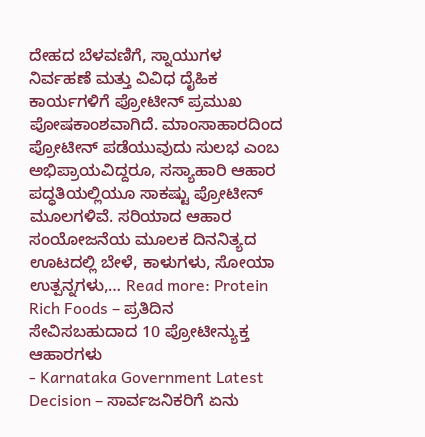ದೇಹದ ಬೆಳವಣಿಗೆ, ಸ್ನಾಯುಗಳ ನಿರ್ವಹಣೆ ಮತ್ತು ವಿವಿಧ ದೈಹಿಕ ಕಾರ್ಯಗಳಿಗೆ ಪ್ರೋಟೀನ್ ಪ್ರಮುಖ ಪೋಷಕಾಂಶವಾಗಿದೆ. ಮಾಂಸಾಹಾರದಿಂದ ಪ್ರೋಟೀನ್ ಪಡೆಯುವುದು ಸುಲಭ ಎಂಬ ಅಭಿಪ್ರಾಯವಿದ್ದರೂ, ಸಸ್ಯಾಹಾರಿ ಆಹಾರ ಪದ್ಧತಿಯಲ್ಲಿಯೂ ಸಾಕಷ್ಟು ಪ್ರೋಟೀನ್ ಮೂಲಗಳಿವೆ. ಸರಿಯಾದ ಆಹಾರ ಸಂಯೋಜನೆಯ ಮೂಲಕ ದಿನನಿತ್ಯದ ಊಟದಲ್ಲಿ ಬೇಳೆ, ಕಾಳುಗಳು, ಸೋಯಾ ಉತ್ಪನ್ನಗಳು,… Read more: Protein Rich Foods – ಪ್ರತಿದಿನ ಸೇವಿಸಬಹುದಾದ 10 ಪ್ರೋಟೀನ್ಯುಕ್ತ ಆಹಾರಗಳು
- Karnataka Government Latest Decision – ಸಾರ್ವಜನಿಕರಿಗೆ ಏನು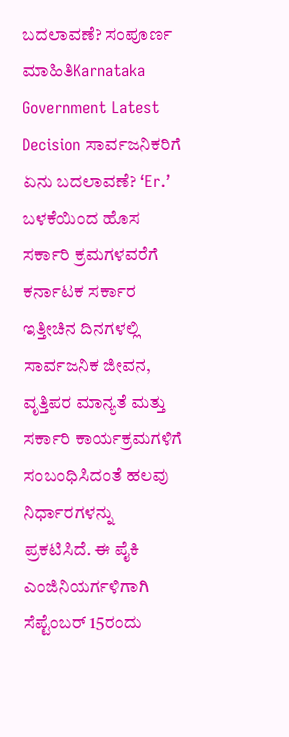ಬದಲಾವಣೆ? ಸಂಪೂರ್ಣ ಮಾಹಿತಿKarnataka Government Latest Decision ಸಾರ್ವಜನಿಕರಿಗೆ ಏನು ಬದಲಾವಣೆ? ‘Er.’ ಬಳಕೆಯಿಂದ ಹೊಸ ಸರ್ಕಾರಿ ಕ್ರಮಗಳವರೆಗೆ ಕರ್ನಾಟಕ ಸರ್ಕಾರ ಇತ್ತೀಚಿನ ದಿನಗಳಲ್ಲಿ ಸಾರ್ವಜನಿಕ ಜೀವನ, ವೃತ್ತಿಪರ ಮಾನ್ಯತೆ ಮತ್ತು ಸರ್ಕಾರಿ ಕಾರ್ಯಕ್ರಮಗಳಿಗೆ ಸಂಬಂಧಿಸಿದಂತೆ ಹಲವು ನಿರ್ಧಾರಗಳನ್ನು ಪ್ರಕಟಿಸಿದೆ. ಈ ಪೈಕಿ ಎಂಜಿನಿಯರ್ಗಳಿಗಾಗಿ ಸೆಪ್ಟೆಂಬರ್ 15ರಂದು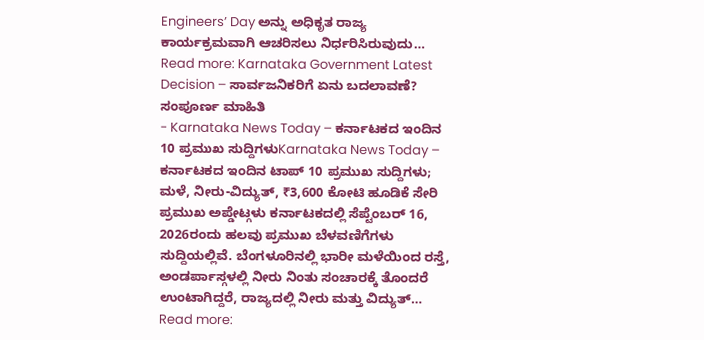Engineers’ Day ಅನ್ನು ಅಧಿಕೃತ ರಾಜ್ಯ ಕಾರ್ಯಕ್ರಮವಾಗಿ ಆಚರಿಸಲು ನಿರ್ಧರಿಸಿರುವುದು… Read more: Karnataka Government Latest Decision – ಸಾರ್ವಜನಿಕರಿಗೆ ಏನು ಬದಲಾವಣೆ? ಸಂಪೂರ್ಣ ಮಾಹಿತಿ
- Karnataka News Today – ಕರ್ನಾಟಕದ ಇಂದಿನ 10 ಪ್ರಮುಖ ಸುದ್ದಿಗಳುKarnataka News Today – ಕರ್ನಾಟಕದ ಇಂದಿನ ಟಾಪ್ 10 ಪ್ರಮುಖ ಸುದ್ದಿಗಳು; ಮಳೆ, ನೀರು-ವಿದ್ಯುತ್, ₹3,600 ಕೋಟಿ ಹೂಡಿಕೆ ಸೇರಿ ಪ್ರಮುಖ ಅಪ್ಡೇಟ್ಗಳು ಕರ್ನಾಟಕದಲ್ಲಿ ಸೆಪ್ಟೆಂಬರ್ 16, 2026ರಂದು ಹಲವು ಪ್ರಮುಖ ಬೆಳವಣಿಗೆಗಳು ಸುದ್ದಿಯಲ್ಲಿವೆ. ಬೆಂಗಳೂರಿನಲ್ಲಿ ಭಾರೀ ಮಳೆಯಿಂದ ರಸ್ತೆ, ಅಂಡರ್ಪಾಸ್ಗಳಲ್ಲಿ ನೀರು ನಿಂತು ಸಂಚಾರಕ್ಕೆ ತೊಂದರೆ ಉಂಟಾಗಿದ್ದರೆ, ರಾಜ್ಯದಲ್ಲಿ ನೀರು ಮತ್ತು ವಿದ್ಯುತ್… Read more: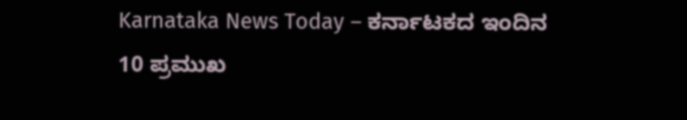Karnataka News Today – ಕರ್ನಾಟಕದ ಇಂದಿನ 10 ಪ್ರಮುಖ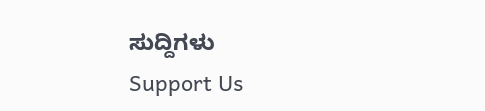ಸುದ್ದಿಗಳು
Support Us